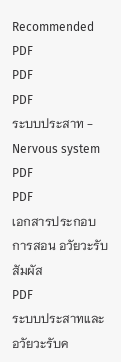Recommended
PDF
PDF
PDF
ระบบประสาท - Nervous system
PDF
PDF
เอกสารประกอบการสอน อวัยวะรับสัมผัส
PDF
ระบบประสาทและอวัยวะรับค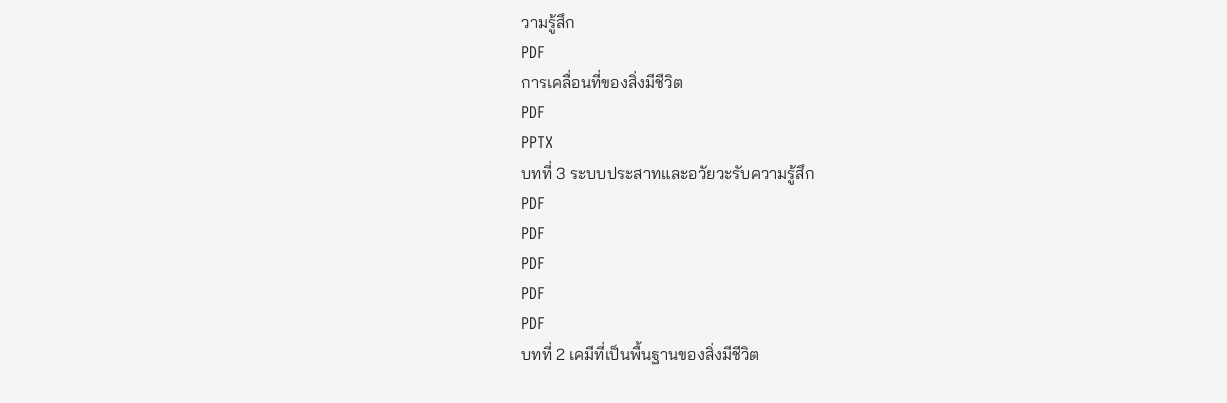วามรู้สึก
PDF
การเคลื่อนที่ของสิ่งมีชีวิต
PDF
PPTX
บทที่ 3 ระบบประสาทและอวัยวะรับความรู้สึก
PDF
PDF
PDF
PDF
PDF
บทที่ 2 เคมีที่เป็นพื้นฐานของสิ่งมีชีวิต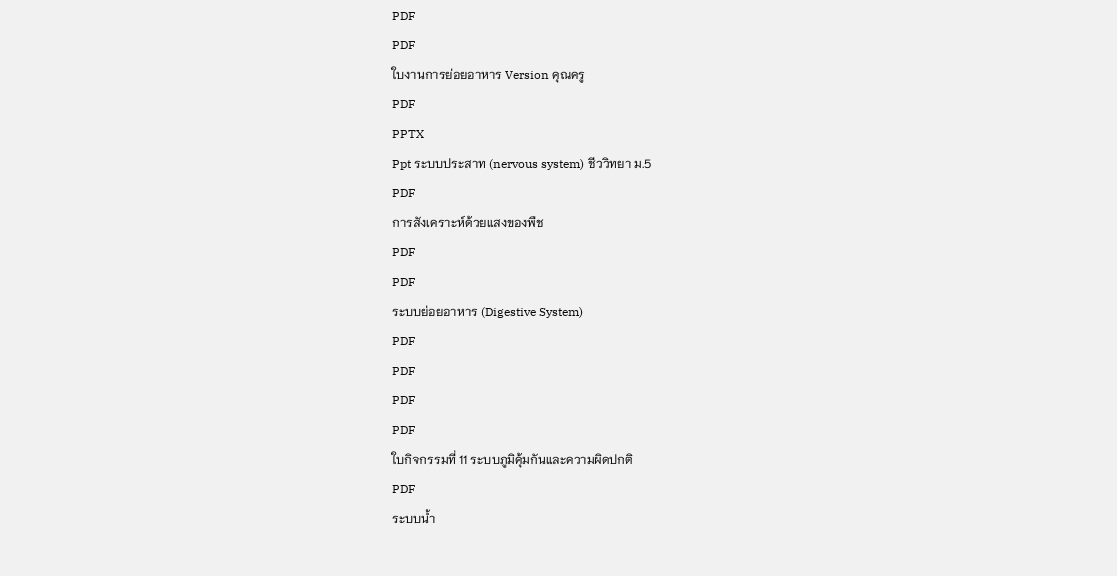PDF
PDF
ใบงานการย่อยอาหาร Version คุณครู
PDF
PPTX
Ppt ระบบประสาท (nervous system) ชีววิทยา ม.5
PDF
การสังเคราะห์ด้วยแสงของพืช
PDF
PDF
ระบบย่อยอาหาร (Digestive System)
PDF
PDF
PDF
PDF
ใบกิจกรรมที่ 11 ระบบภูมิคุ้มกันและความผิดปกติ
PDF
ระบบน้ำ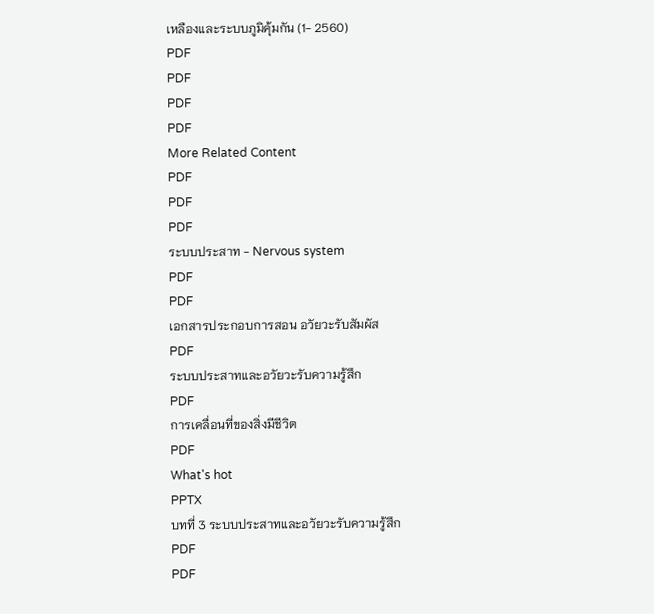เหลืองและระบบภูมิคุ้มกัน (1- 2560)
PDF
PDF
PDF
PDF
More Related Content
PDF
PDF
PDF
ระบบประสาท - Nervous system
PDF
PDF
เอกสารประกอบการสอน อวัยวะรับสัมผัส
PDF
ระบบประสาทและอวัยวะรับความรู้สึก
PDF
การเคลื่อนที่ของสิ่งมีชีวิต
PDF
What's hot
PPTX
บทที่ 3 ระบบประสาทและอวัยวะรับความรู้สึก
PDF
PDF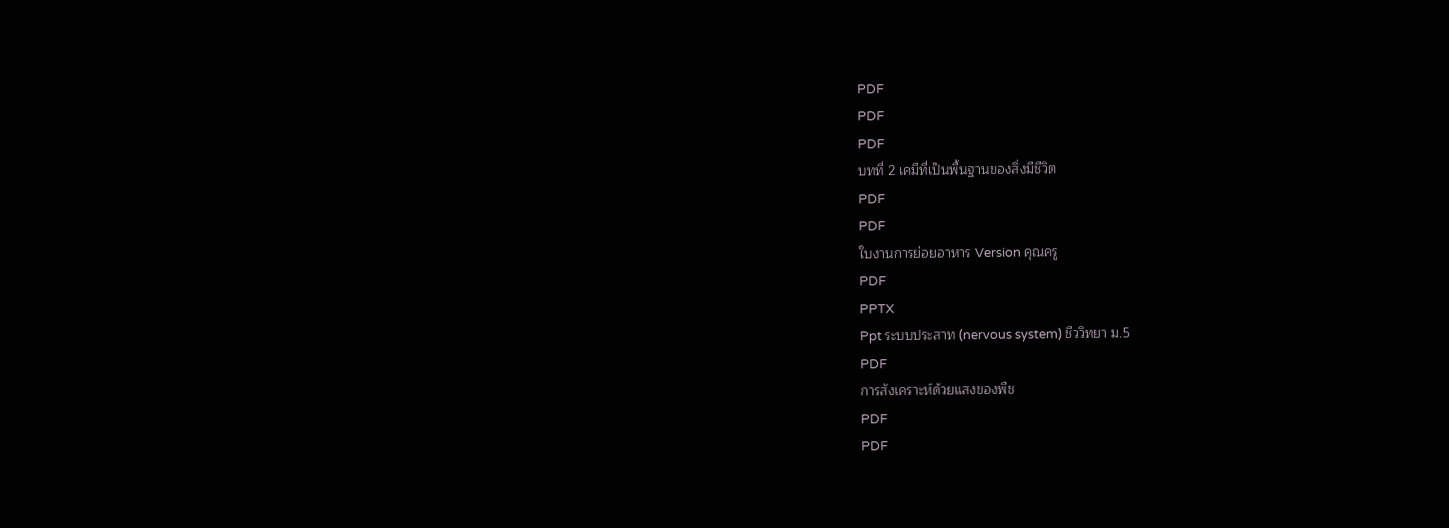PDF
PDF
PDF
บทที่ 2 เคมีที่เป็นพื้นฐานของสิ่งมีชีวิต
PDF
PDF
ใบงานการย่อยอาหาร Version คุณครู
PDF
PPTX
Ppt ระบบประสาท (nervous system) ชีววิทยา ม.5
PDF
การสังเคราะห์ด้วยแสงของพืช
PDF
PDF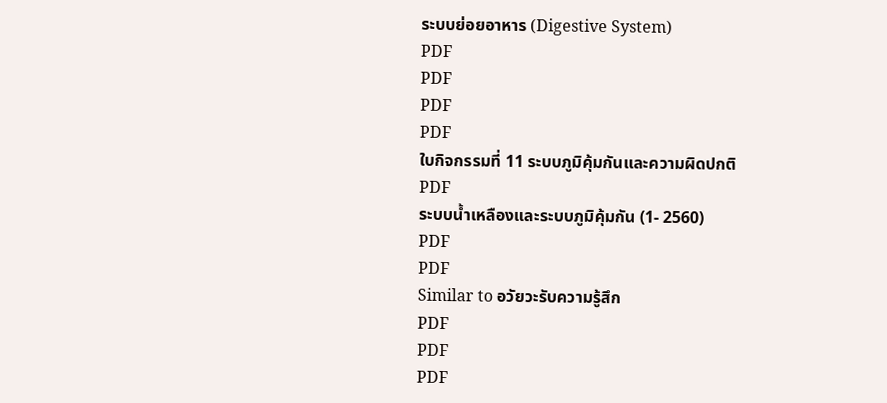ระบบย่อยอาหาร (Digestive System)
PDF
PDF
PDF
PDF
ใบกิจกรรมที่ 11 ระบบภูมิคุ้มกันและความผิดปกติ
PDF
ระบบน้ำเหลืองและระบบภูมิคุ้มกัน (1- 2560)
PDF
PDF
Similar to อวัยวะรับความรู้สึก
PDF
PDF
PDF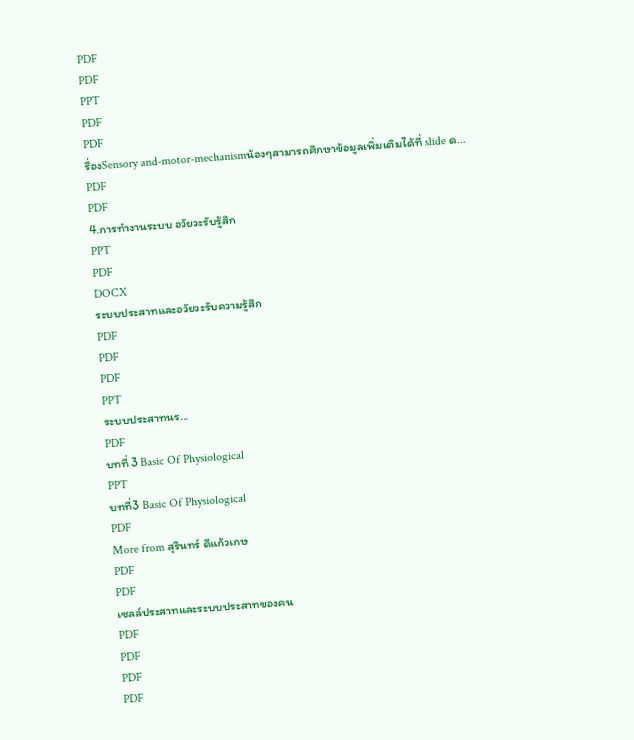PDF
PDF
PPT
PDF
PDF
รื่องSensory and-motor-mechanismน้องๆสามารถศึกษาข้อมูลเพิ่มเติมได้ที่ slide ด...
PDF
PDF
4.การทำงานระบบ อวัยวะรับรู้สึก
PPT
PDF
DOCX
ระบบประสาทและอวัยวะรับความรู้สึก
PDF
PDF
PDF
PPT
ระบบประสาทนร...
PDF
บทที่ 3 Basic Of Physiological
PPT
บทที่3 Basic Of Physiological
PDF
More from สุรินทร์ ดีแก้วเกษ
PDF
PDF
เซลล์ประสาทและระบบประสาทของคน
PDF
PDF
PDF
PDF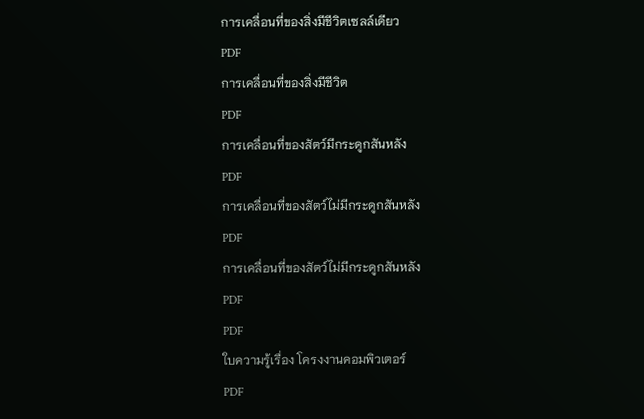การเคลื่อนที่ของสิ่งมีชีวิตเซลล์เดียว
PDF
การเคลื่อนที่ของสิ่งมีชีวิต
PDF
การเคลื่อนที่ของสัตว์มีกระดูกสันหลัง
PDF
การเคลื่อนที่ของสัตว์ไม่มีกระดูกสันหลัง
PDF
การเคลื่อนที่ของสัตว์ไม่มีกระดูกสันหลัง
PDF
PDF
ใบความรู้เรื่อง โครงงานคอมพิวเตอร์
PDF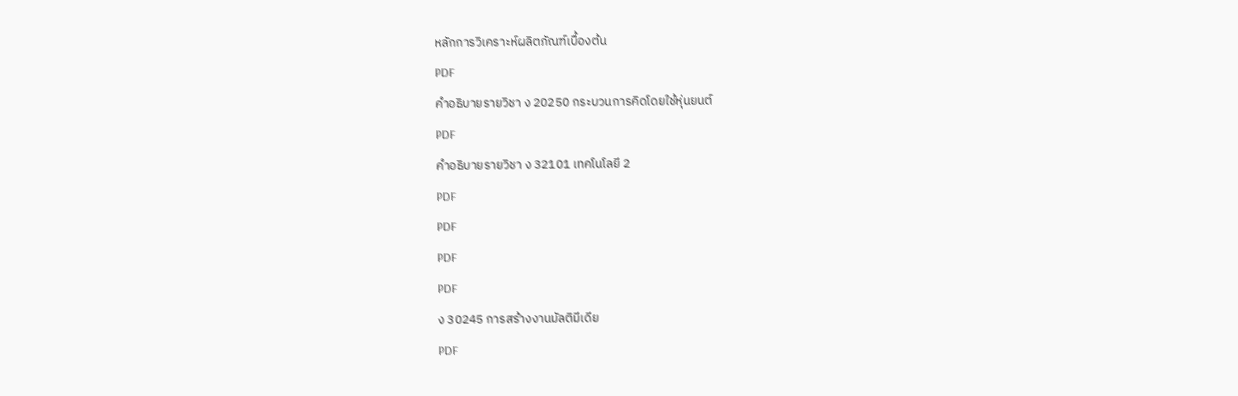หลักการวิเคราะห์ผลิตภัณฑ์เบื้องต้น
PDF
คำอธิบายรายวิชา ง 20250 กระบวนการคิดโดยใช้หุ่นยนต์
PDF
คำอธิบายรายวิชา ง 32101 เทคโนโลยี 2
PDF
PDF
PDF
PDF
ง 30245 การสร้างงานมัลติมีเดีย
PDF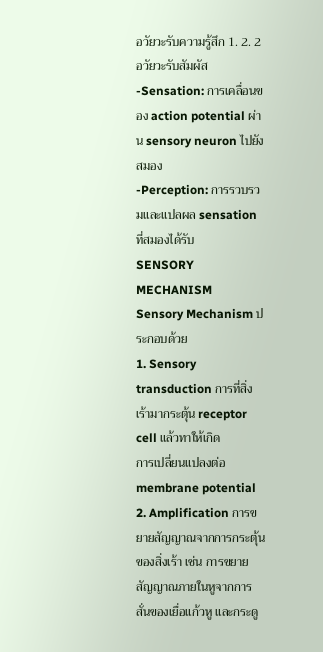อวัยวะรับความรู้สึก 1. 2. 2
อวัยวะรับสัมผัส
-Sensation: การเคลื่อนของ action potential ผ่าน sensory neuron ไปยังสมอง
-Perception: การรวบรวมและแปลผล sensation ที่สมองได้รับ
SENSORY MECHANISM
Sensory Mechanism ประกอบด้วย
1. Sensory transduction การที่สิ่งเร้ามากระตุ้น receptor cell แล้วทาให้เกิด
การเปลี่ยนแปลงต่อ membrane potential
2. Amplification การขยายสัญญาณจากการกระตุ้นของสิ่งเร้า เช่น การขยาย
สัญญาณภายในหูจากการสั่นของเยื่อแก้วหู และกระดู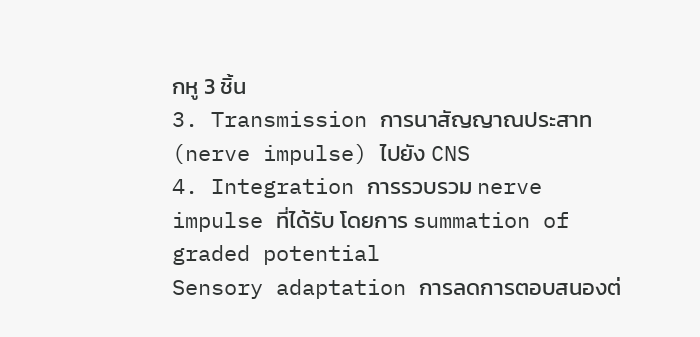กหู 3 ชิ้น
3. Transmission การนาสัญญาณประสาท (nerve impulse) ไปยัง CNS
4. Integration การรวบรวม nerve impulse ที่ได้รับ โดยการ summation of
graded potential
Sensory adaptation การลดการตอบสนองต่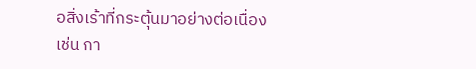อสิ่งเร้าที่กระตุ้นมาอย่างต่อเนื่อง
เช่น กา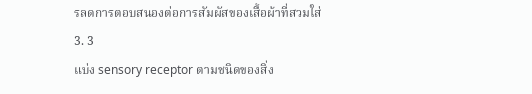รลดการตอบสนองต่อการสัมผัสของเสื้อผ้าที่สวมใส่
3. 3
แบ่ง sensory receptor ตามชนิดของสิ่ง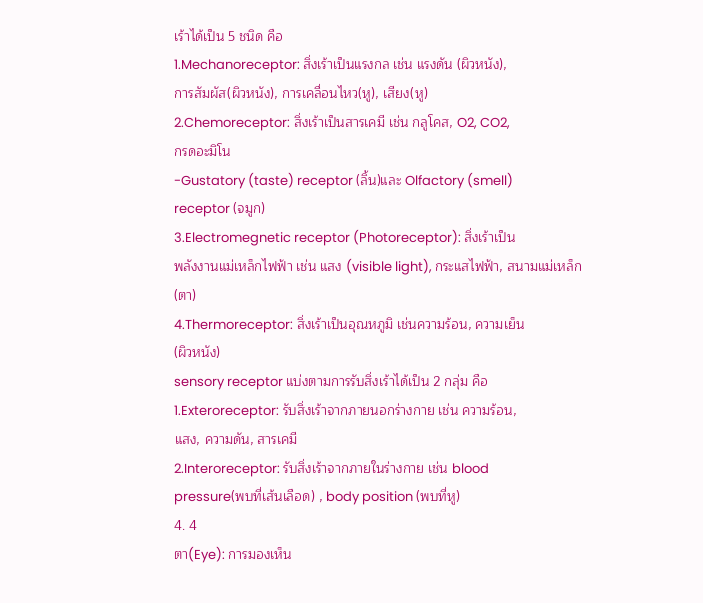เร้าได้เป็น 5 ชนิด คือ
1.Mechanoreceptor: สิ่งเร้าเป็นแรงกล เช่น แรงดัน (ผิวหนัง),
การสัมผัส(ผิวหนัง), การเคลื่อนไหว(หู), เสียง(หู)
2.Chemoreceptor: สิ่งเร้าเป็นสารเคมี เช่น กลูโคส, O2, CO2,
กรดอะมิโน
-Gustatory (taste) receptor (ลิ้น)และ Olfactory (smell)
receptor (จมูก)
3.Electromegnetic receptor (Photoreceptor): สิ่งเร้าเป็น
พลังงานแม่เหล็กไฟฟ้า เช่น แสง (visible light), กระแสไฟฟ้า, สนามแม่เหล็ก
(ตา)
4.Thermoreceptor: สิ่งเร้าเป็นอุณหภูมิ เช่นความร้อน, ความเย็น
(ผิวหนัง)
sensory receptor แบ่งตามการรับสิ่งเร้าได้เป็น 2 กลุ่ม คือ
1.Exteroreceptor: รับสิ่งเร้าจากภายนอกร่างกาย เช่น ความร้อน,
แสง, ความดัน, สารเคมี
2.Interoreceptor: รับสิ่งเร้าจากภายในร่างกาย เช่น blood
pressure(พบที่เส้นเลือด) , body position (พบที่หู)
4. 4
ตา(Eye): การมองเห็น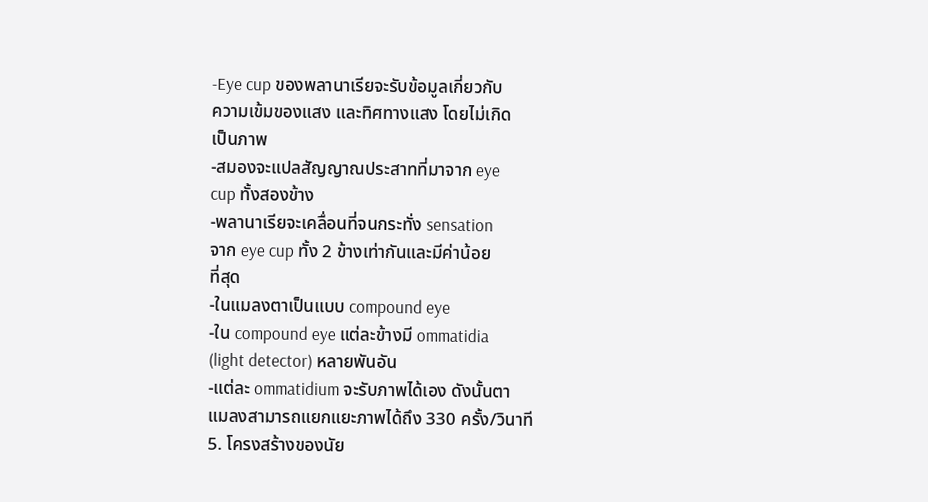-Eye cup ของพลานาเรียจะรับข้อมูลเกี่ยวกับ
ความเข้มของแสง และทิศทางแสง โดยไม่เกิด
เป็นภาพ
-สมองจะแปลสัญญาณประสาทที่มาจาก eye
cup ทั้งสองข้าง
-พลานาเรียจะเคลื่อนที่จนกระทั่ง sensation
จาก eye cup ทั้ง 2 ข้างเท่ากันและมีค่าน้อย
ที่สุด
-ในแมลงตาเป็นแบบ compound eye
-ใน compound eye แต่ละข้างมี ommatidia
(light detector) หลายพันอัน
-แต่ละ ommatidium จะรับภาพได้เอง ดังนั้นตา
แมลงสามารถแยกแยะภาพได้ถึง 330 ครั้ง/วินาที
5. โครงสร้างของนัย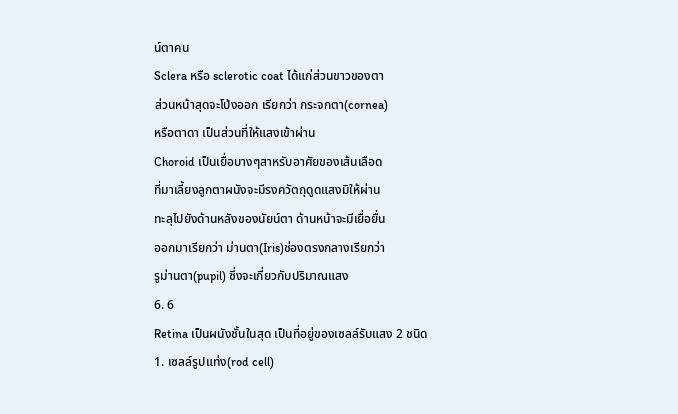น์ตาคน
Sclera หรือ sclerotic coat ได้แก่ส่วนขาวของตา
ส่วนหน้าสุดจะโป่งออก เรียกว่า กระจกตา(cornea)
หรือตาดา เป็นส่วนที่ให้แสงเข้าผ่าน
Choroid เป็นเยื่อบางๆสาหรับอาศัยของเส้นเลือด
ที่มาเลี้ยงลูกตาผนังจะมีรงควัตถุดูดแสงมิให้ผ่าน
ทะลุไปยังด้านหลังของนัยน์ตา ด้านหน้าจะมีเยื่อยื่น
ออกมาเรียกว่า ม่านตา(Iris)ช่องตรงกลางเรียกว่า
รูม่านตา(pupil) ซึ่งจะเกี่ยวกับปริมาณแสง
6. 6
Retina เป็นผนังชั้นในสุด เป็นที่อยู่ของเซลล์รับแสง 2 ชนิด
1. เซลล์รูปแท่ง(rod cell)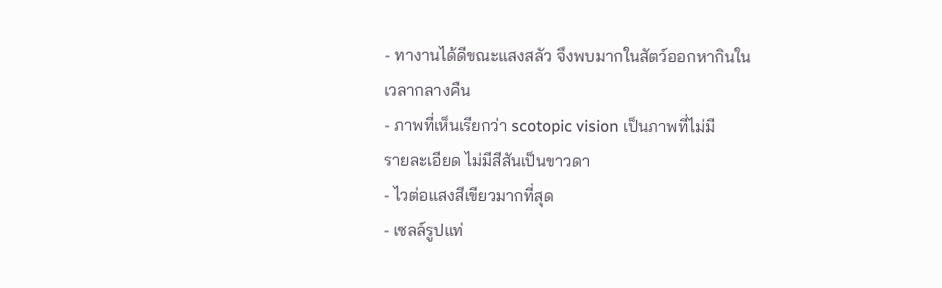- ทางานได้ดีขณะแสงสลัว จึงพบมากในสัตว์ออกหากินใน
เวลากลางคืน
- ภาพที่เห็นเรียกว่า scotopic vision เป็นภาพที่ไม่มี
รายละเอียด ไม่มีสีสันเป็นขาวดา
- ไวต่อแสงสีเขียวมากที่สุด
- เซลล์รูปแท่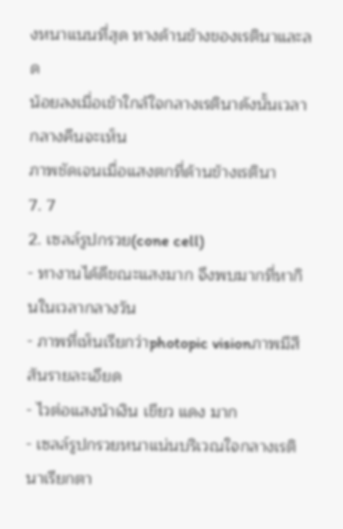งหนาแนนที่สุด ทางด้านข้างของเรตินาและลด
น้อยลงเมื่อเข้าใกล้ใจกลางเรตินาดังนั้นเวลากลางคืนจะเห็น
ภาพชัดเจนเมื่อแสงตกที่ด้านข้างเรตินา
7. 7
2. เซลล์รูปกรวย(cone cell)
- ทางานได้ดีขณะแสงมาก จึงพบมากที่หากินในเวลากลางวัน
- ภาพที่เห็นเรียกว่าphotopic visionภาพมีสีสันรายละเอียด
- ไวต่อแสงน้าเงิน เขียว แดง มาก
- เซลล์รูปกรวยหนาแน่นบริเวณใจกลางเรตินาเรียกตา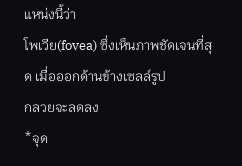แหน่งนี้ว่า
โพเวีย(fovea) ซึ่งเห็นภาพชัดเจนที่สุด เมื่อออกด้านข้างเซลล์รูป
กลวยจะลดลง
*จุด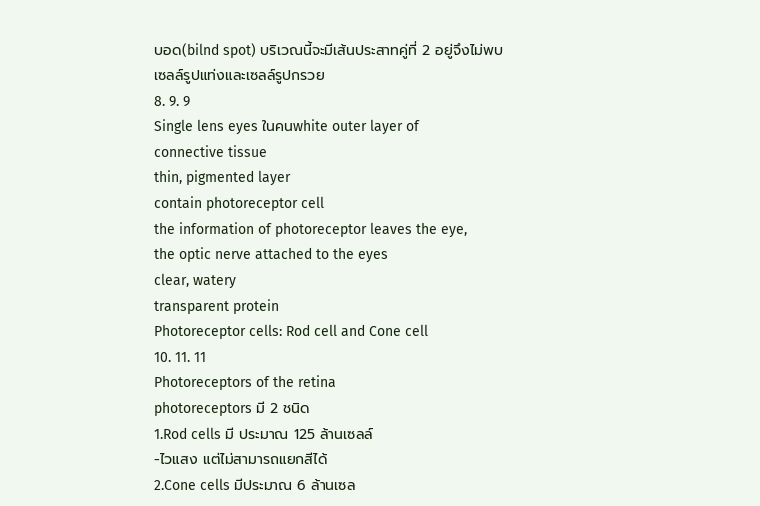บอด(bilnd spot) บริเวณนี้จะมีเส้นประสาทคู่ที่ 2 อยู่จึงไม่พบ
เซลล์รูปแท่งและเซลล์รูปกรวย
8. 9. 9
Single lens eyes ในคนwhite outer layer of
connective tissue
thin, pigmented layer
contain photoreceptor cell
the information of photoreceptor leaves the eye,
the optic nerve attached to the eyes
clear, watery
transparent protein
Photoreceptor cells: Rod cell and Cone cell
10. 11. 11
Photoreceptors of the retina
photoreceptors มี 2 ชนิด
1.Rod cells มี ประมาณ 125 ล้านเซลล์
-ไวแสง แต่ไม่สามารถแยกสีได้
2.Cone cells มีประมาณ 6 ล้านเซล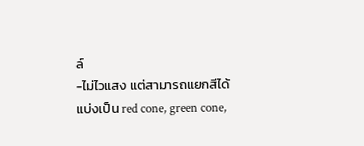ล์
-ไม่ไวแสง แต่สามารถแยกสีได้
แบ่งเป็น red cone, green cone,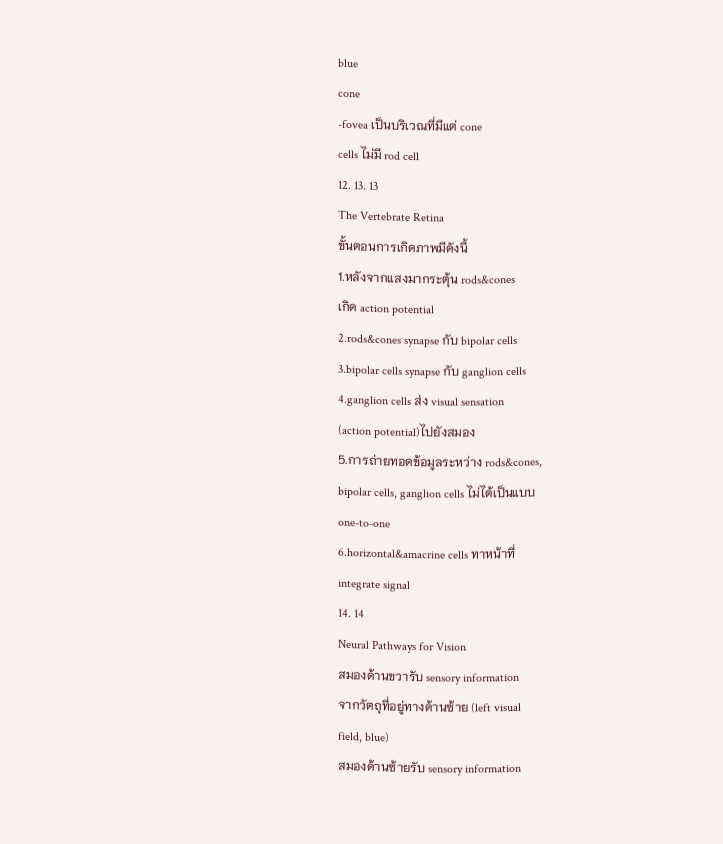blue
cone
-fovea เป็นบริเวณที่มีแต่ cone
cells ไม่มี rod cell
12. 13. 13
The Vertebrate Retina
ขั้นตอนการเกิดภาพมีดังนี้
1.หลังจากแสงมากระตุ้น rods&cones
เกิด action potential
2.rods&cones synapse กับ bipolar cells
3.bipolar cells synapse กับ ganglion cells
4.ganglion cells ส่ง visual sensation
(action potential)ไปยังสมอง
5.การถ่ายทอดข้อมูลระหว่าง rods&cones,
bipolar cells, ganglion cells ไม่ได้เป็นแบบ
one-to-one
6.horizontal&amacrine cells ทาหน้าที่
integrate signal
14. 14
Neural Pathways for Vision
สมองด้านขวารับ sensory information
จากวัตถุที่อยู่ทางด้านซ้าย (left visual
field, blue)
สมองด้านซ้ายรับ sensory information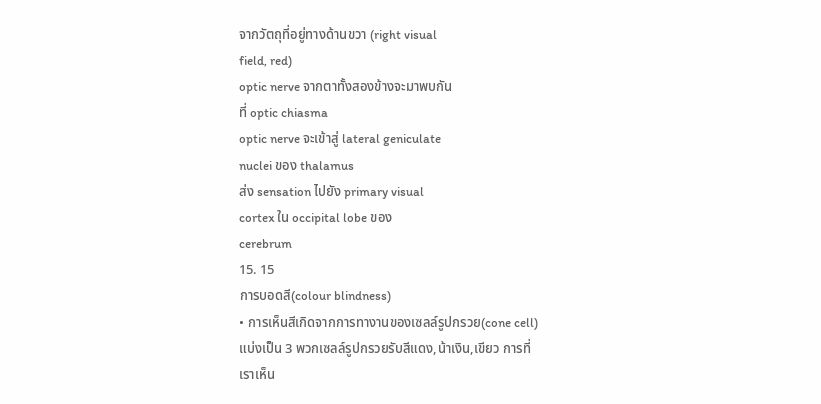จากวัตถุที่อยู่ทางด้านขวา (right visual
field, red)
optic nerve จากตาทั้งสองข้างจะมาพบกัน
ที่ optic chiasma
optic nerve จะเข้าสู่ lateral geniculate
nuclei ของ thalamus
ส่ง sensation ไปยัง primary visual
cortex ใน occipital lobe ของ
cerebrum
15. 15
การบอดสี(colour blindness)
• การเห็นสีเกิดจากการทางานของเซลล์รูปกรวย(cone cell)
แบ่งเป็น 3 พวกเซลล์รูปกรวยรับสีแดง,น้าเงิน,เขียว การที่
เราเห็น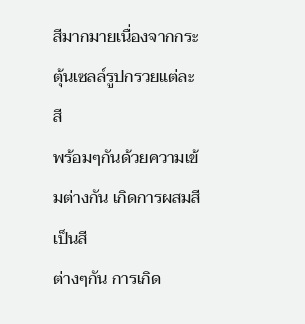สีมากมายเนื่องจากกระตุ้นเซลล์รูปกรวยแต่ละสี
พร้อมๆกันด้วยความเข้มต่างกัน เกิดการผสมสีเป็นสี
ต่างๆกัน การเกิด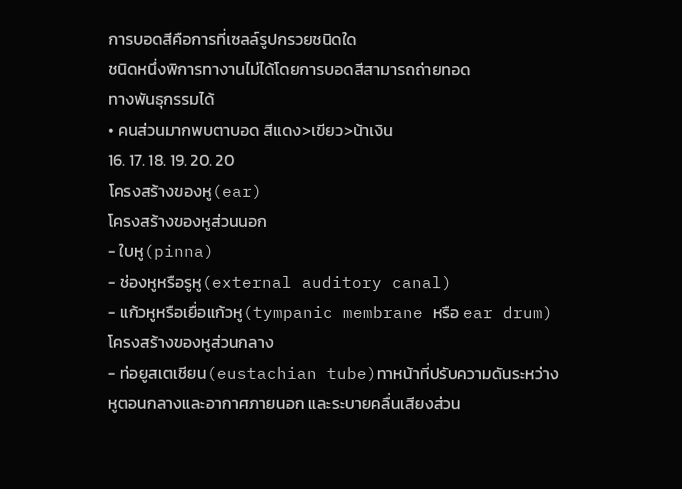การบอดสีคือการที่เซลล์รูปกรวยชนิดใด
ชนิดหนึ่งพิการทางานไม่ได้โดยการบอดสีสามารถถ่ายทอด
ทางพันธุกรรมได้
• คนส่วนมากพบตาบอด สีแดง>เขียว>น้าเงิน
16. 17. 18. 19. 20. 20
โครงสร้างของหู(ear)
โครงสร้างของหูส่วนนอก
- ใบหู(pinna)
- ช่องหูหรือรูหู(external auditory canal)
- แก้วหูหรือเยื่อแก้วหู(tympanic membrane หรือ ear drum)
โครงสร้างของหูส่วนกลาง
- ท่อยูสเตเชียน(eustachian tube)ทาหน้าที่ปรับความดันระหว่าง
หูตอนกลางและอากาศภายนอก และระบายคลื่นเสียงส่วน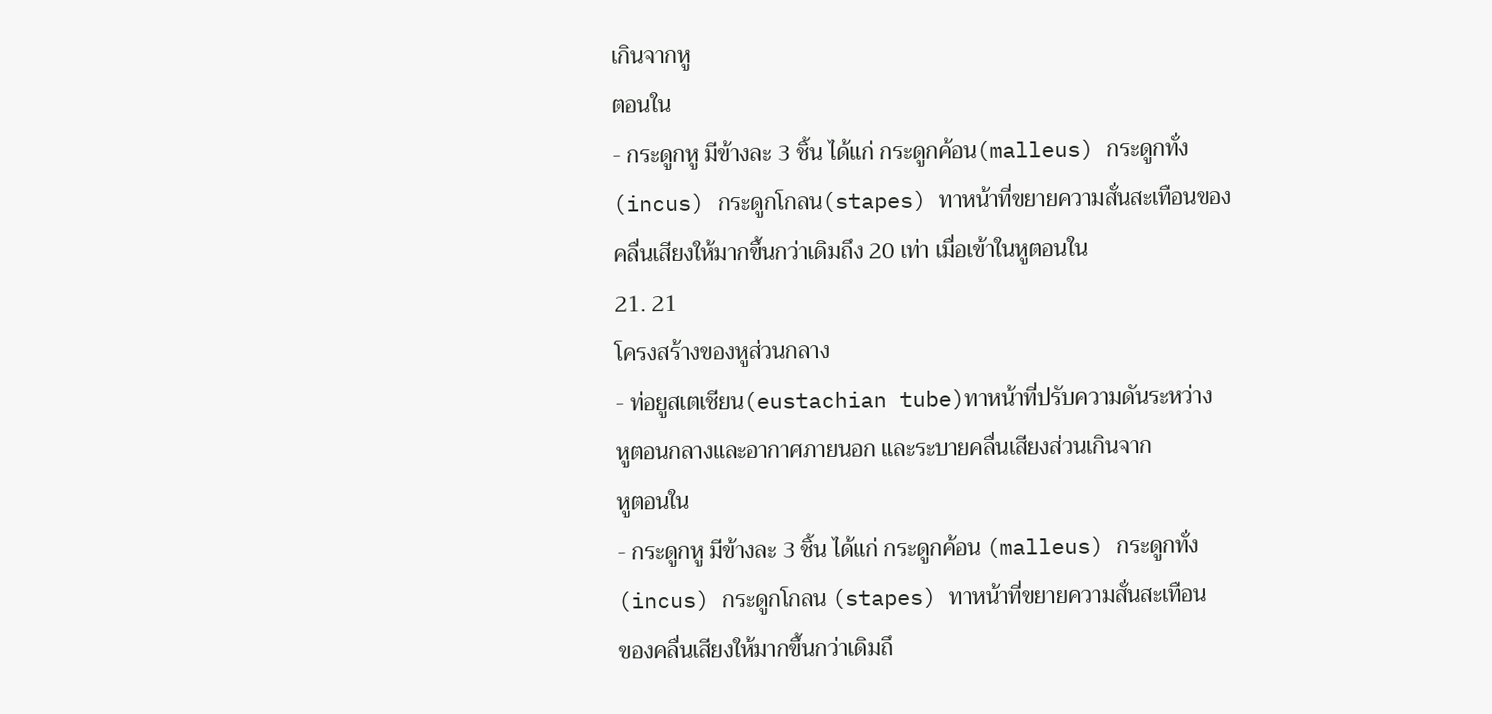เกินจากหู
ตอนใน
- กระดูกหู มีข้างละ 3 ชิ้น ได้แก่ กระดูกค้อน(malleus) กระดูกทั่ง
(incus) กระดูกโกลน(stapes) ทาหน้าที่ขยายความสั่นสะเทือนของ
คลื่นเสียงให้มากขึ้นกว่าเดิมถึง 20 เท่า เมื่อเข้าในหูตอนใน
21. 21
โครงสร้างของหูส่วนกลาง
- ท่อยูสเตเชียน(eustachian tube)ทาหน้าที่ปรับความดันระหว่าง
หูตอนกลางและอากาศภายนอก และระบายคลื่นเสียงส่วนเกินจาก
หูตอนใน
- กระดูกหู มีข้างละ 3 ชิ้น ได้แก่ กระดูกค้อน (malleus) กระดูกทั่ง
(incus) กระดูกโกลน (stapes) ทาหน้าที่ขยายความสั่นสะเทือน
ของคลื่นเสียงให้มากขึ้นกว่าเดิมถึ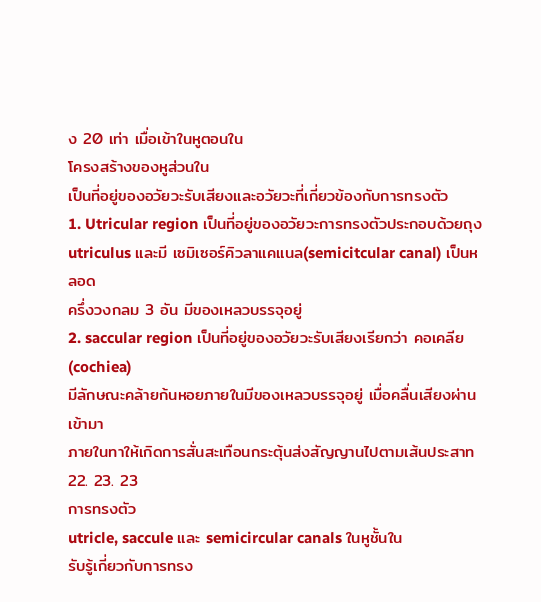ง 20 เท่า เมื่อเข้าในหูตอนใน
โครงสร้างของหูส่วนใน
เป็นที่อยู่ของอวัยวะรับเสียงและอวัยวะที่เกี่ยวข้องกับการทรงตัว
1. Utricular region เป็นที่อยู่ของอวัยวะการทรงตัวประกอบด้วยถุง
utriculus และมี เซมิเซอร์คิวลาแคแนล(semicitcular canal) เป็นหลอด
ครึ่งวงกลม 3 อัน มีของเหลวบรรจุอยู่
2. saccular region เป็นที่อยู่ของอวัยวะรับเสียงเรียกว่า คอเคลีย(cochiea)
มีลักษณะคล้ายก้นหอยภายในมีของเหลวบรรจุอยู่ เมื่อคลื่นเสียงผ่านเข้ามา
ภายในทาให้เกิดการสั่นสะเทือนกระตุ้นส่งสัญญานไปตามเส้นประสาท
22. 23. 23
การทรงตัว
utricle, saccule และ semicircular canals ในหูชั้นใน
รับรู้เกี่ยวกับการทรง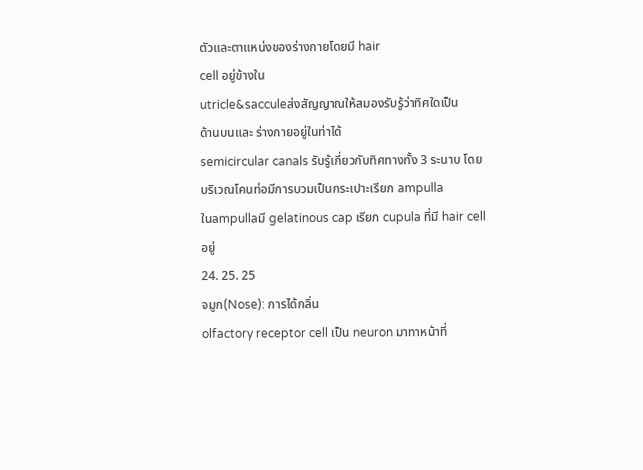ตัวและตาแหน่งของร่างกายโดยมี hair
cell อยู่ข้างใน
utricle&sacculeส่งสัญญาณให้สมองรับรู้ว่าทิศใดเป็น
ด้านบนและ ร่างกายอยู่ในท่าได้
semicircular canals รับรู้เกี่ยวกับทิศทางทั้ง 3 ระนาบ โดย
บริเวณโคนท่อมีการบวมเป็นกระเปาะเรียก ampulla
ในampullaมี gelatinous cap เรียก cupula ที่มี hair cell
อยู่
24. 25. 25
จมูก(Nose): การได้กลิ่น
olfactory receptor cell เป็น neuron มาทาหน้าที่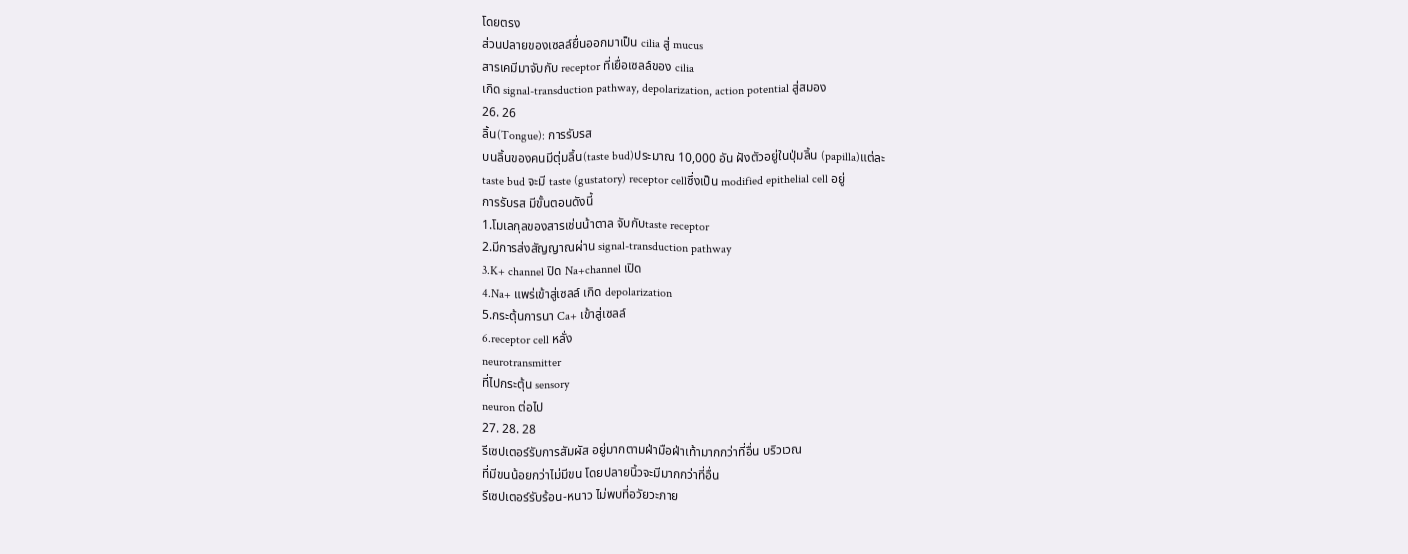โดยตรง
ส่วนปลายของเซลล์ยื่นออกมาเป็น cilia สู่ mucus
สารเคมีมาจับกับ receptor ที่เยื่อเซลล์ของ cilia
เกิด signal-transduction pathway, depolarization, action potential สู่สมอง
26. 26
ลิ้น(Tongue): การรับรส
บนลิ้นของคนมีตุ่มลิ้น(taste bud)ประมาณ 10,000 อัน ฝังตัวอยู่ในปุ่มลิ้น (papilla)แต่ละ
taste bud จะมี taste (gustatory) receptor cellซึ่งเป็น modified epithelial cell อยู่
การรับรส มีขั้นตอนดังนี้
1.โมเลกุลของสารเช่นน้าตาล จับกับtaste receptor
2.มีการส่งสัญญาณผ่าน signal-transduction pathway
3.K+ channel ปิด Na+channel เปิด
4.Na+ แพร่เข้าสู่เซลล์ เกิด depolarization
5.กระตุ้นการนา Ca+ เข้าสู่เซลล์
6.receptor cell หลั่ง
neurotransmitter
ที่ไปกระตุ้น sensory
neuron ต่อไป
27. 28. 28
รีเซปเตอร์รับการสัมผัส อยู่มากตามฝ่ามือฝ่าเท้ามากกว่าที่อื่น บริวเวณ
ที่มีขนน้อยกว่าไม่มีขน โดยปลายนิ้วจะมีมากกว่าที่อื่น
รีเซปเตอร์รับร้อน-หนาว ไม่พบที่อวัยวะภาย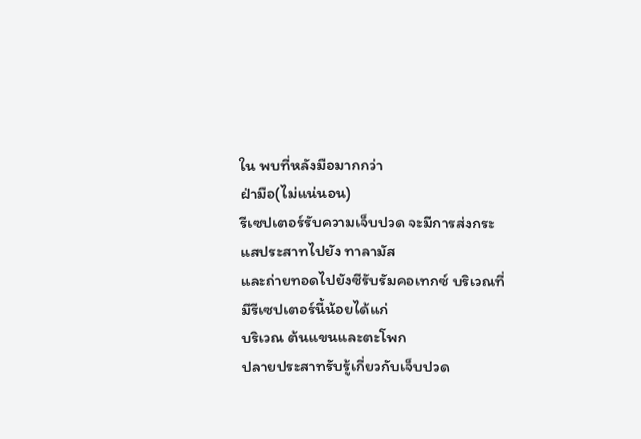ใน พบที่หลังมือมากกว่า
ฝ่ามือ(ไม่แน่นอน)
รีเซปเตอร์รับความเจ็บปวด จะมีการส่งกระแสประสาทไปยัง ทาลามัส
และถ่ายทอดไปยังซีรับรัมคอเทกซ์ บริเวณที่มีรีเซปเตอร์นี้น้อยได้แก่
บริเวณ ต้นแขนและตะโพก
ปลายประสาทรับรู้เกี่ยวกับเจ็บปวด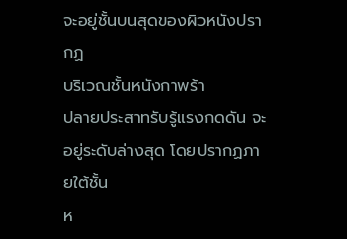จะอยู่ชั้นบนสุดของผิวหนังปรากฏ
บริเวณชั้นหนังกาพร้า
ปลายประสาทรับรู้แรงกดดัน จะอยู่ระดับล่างสุด โดยปรากฏภายใต้ชั้น
ห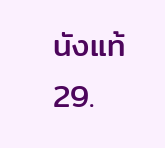นังแท้
29.